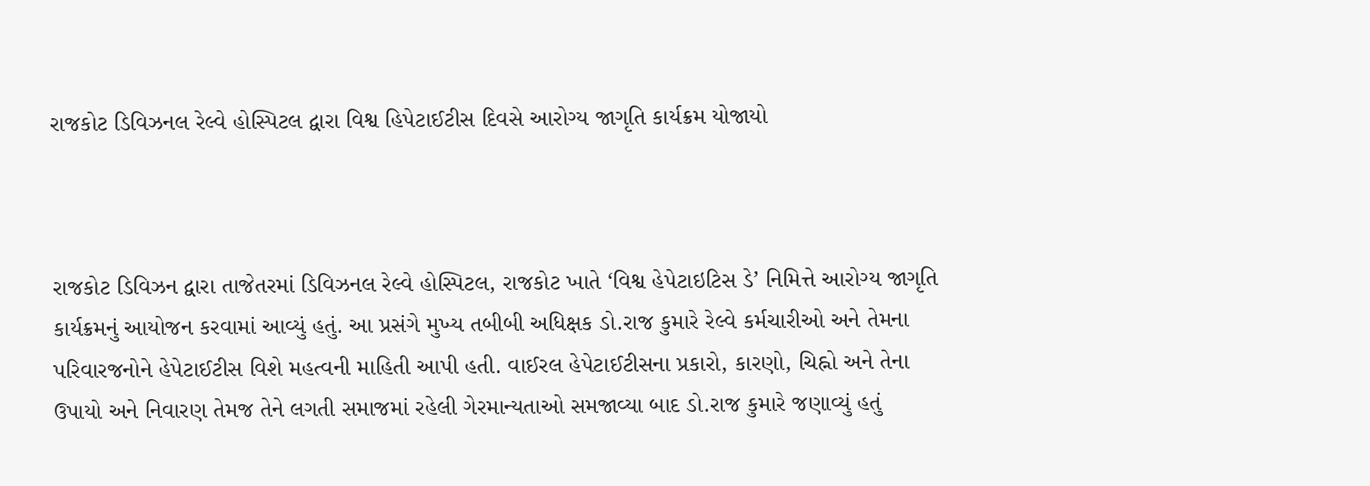રાજકોટ ડિવિઝનલ રેલ્વે હોસ્પિટલ દ્વારા વિશ્વ હિપેટાઈટીસ દિવસે આરોગ્ય જાગૃતિ કાર્યક્રમ યોજાયો



રાજકોટ ડિવિઝન દ્વારા તાજેતરમાં ડિવિઝનલ રેલ્વે હોસ્પિટલ, રાજકોટ ખાતે ‘વિશ્વ હેપેટાઇટિસ ડે’ નિમિત્તે આરોગ્ય જાગૃતિ કાર્યક્રમનું આયોજન કરવામાં આવ્યું હતું. આ પ્રસંગે મુખ્ય તબીબી અધિક્ષક ડો.રાજ કુમારે રેલ્વે કર્મચારીઓ અને તેમના પરિવારજનોને હેપેટાઈટીસ વિશે મહત્વની માહિતી આપી હતી. વાઈરલ હેપેટાઈટીસના પ્રકારો, કારણો, ચિહ્નો અને તેના ઉપાયો અને નિવારણ તેમજ તેને લગતી સમાજમાં રહેલી ગેરમાન્યતાઓ સમજાવ્યા બાદ ડો.રાજ કુમારે જણાવ્યું હતું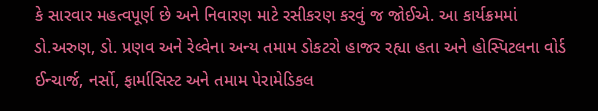કે સારવાર મહત્વપૂર્ણ છે અને નિવારણ માટે રસીકરણ કરવું જ જોઈએ. આ કાર્યક્રમમાં ડો.અરુણ, ડો. પ્રણવ અને રેલ્વેના અન્ય તમામ ડોકટરો હાજર રહ્યા હતા અને હોસ્પિટલના વોર્ડ ઈન્ચાર્જ, નર્સો, ફાર્માસિસ્ટ અને તમામ પેરામેડિકલ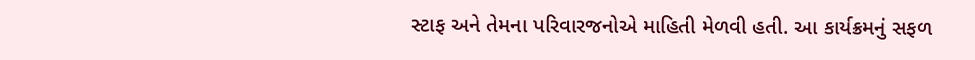સ્ટાફ અને તેમના પરિવારજનોએ માહિતી મેળવી હતી. આ કાર્યક્રમનું સફળ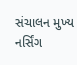સંચાલન મુખ્ય નર્સિંગ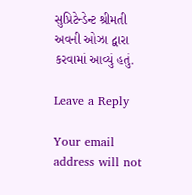સુપ્રિટેન્ડેન્ટ શ્રીમતી અવની ઓઝા દ્વારા કરવામાં આવ્યું હતું.

Leave a Reply

Your email address will not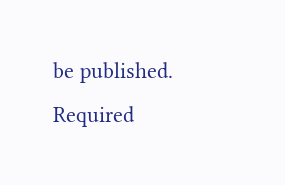be published. Required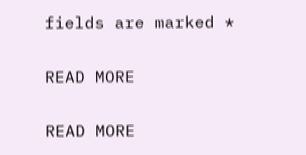fields are marked *

READ MORE

READ MORE